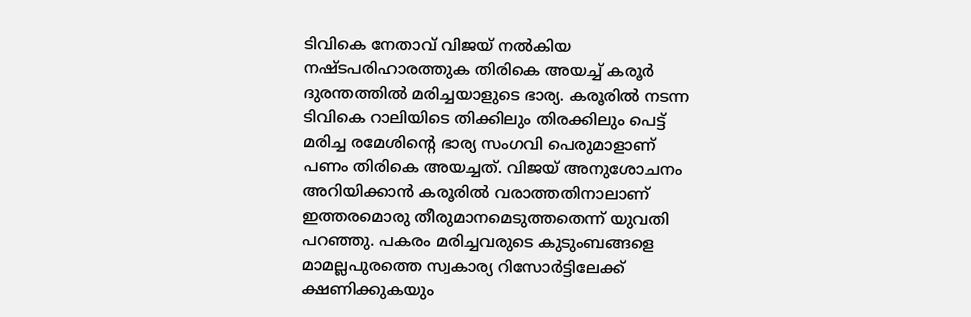ടിവികെ നേതാവ് വിജയ് നൽകിയ നഷ്ടപരിഹാരത്തുക തിരികെ അയച്ച് കരൂർ ദുരന്തത്തിൽ മരിച്ചയാളുടെ ഭാര്യ. കരൂരിൽ നടന്ന ടിവികെ റാലിയിടെ തിക്കിലും തിരക്കിലും പെട്ട് മരിച്ച രമേശിൻ്റെ ഭാര്യ സംഗവി പെരുമാളാണ് പണം തിരികെ അയച്ചത്. വിജയ് അനുശോചനം അറിയിക്കാൻ കരൂരിൽ വരാത്തതിനാലാണ് ഇത്തരമൊരു തീരുമാനമെടുത്തതെന്ന് യുവതി പറഞ്ഞു. പകരം മരിച്ചവരുടെ കുടുംബങ്ങളെ മാമല്ലപുരത്തെ സ്വകാര്യ റിസോർട്ടിലേക്ക് ക്ഷണിക്കുകയും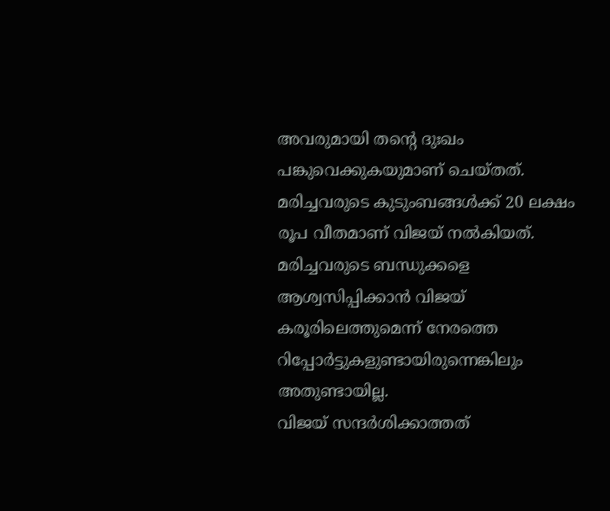അവരുമായി തൻ്റെ ദുഃഖം പങ്കുവെക്കുകയുമാണ് ചെയ്തത്. മരിച്ചവരുടെ കുടുംബങ്ങൾക്ക് 20 ലക്ഷം രൂപ വീതമാണ് വിജയ് നൽകിയത്. മരിച്ചവരുടെ ബന്ധുക്കളെ ആശ്വസിപ്പിക്കാൻ വിജയ് കരൂരിലെത്തുമെന്ന് നേരത്തെ റിപ്പോർട്ടുകളുണ്ടായിരുന്നെങ്കിലും അതുണ്ടായില്ല.
വിജയ് സന്ദർശിക്കാത്തത്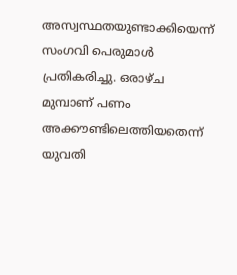അസ്വസ്ഥതയുണ്ടാക്കിയെന്ന് സംഗവി പെരുമാൾ പ്രതികരിച്ചു. ഒരാഴ്ച മുമ്പാണ് പണം അക്കൗണ്ടിലെത്തിയതെന്ന് യുവതി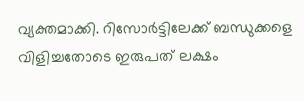വ്യക്തമാക്കി. റിസോർട്ടിലേക്ക് ബന്ധുക്കളെ വിളിച്ചതോടെ ഇരുപത് ലക്ഷം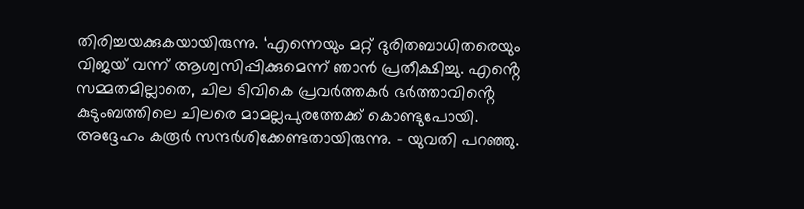തിരിച്ചയക്കുകയായിരുന്നു. ‘എന്നെയും മറ്റ് ദുരിതബാധിതരെയും വിജയ് വന്ന് ആശ്വസിപ്പിക്കുമെന്ന് ഞാൻ പ്രതീക്ഷിച്ചു. എൻ്റെ സമ്മതമില്ലാതെ, ചില ടിവികെ പ്രവർത്തകർ ഭർത്താവിൻ്റെ കുടുംബത്തിലെ ചിലരെ മാമല്ലപുരത്തേക്ക് കൊണ്ടുപോയി. അദ്ദേഹം കരൂർ സന്ദർശിക്കേണ്ടതായിരുന്നു. – യുവതി പറഞ്ഞു.